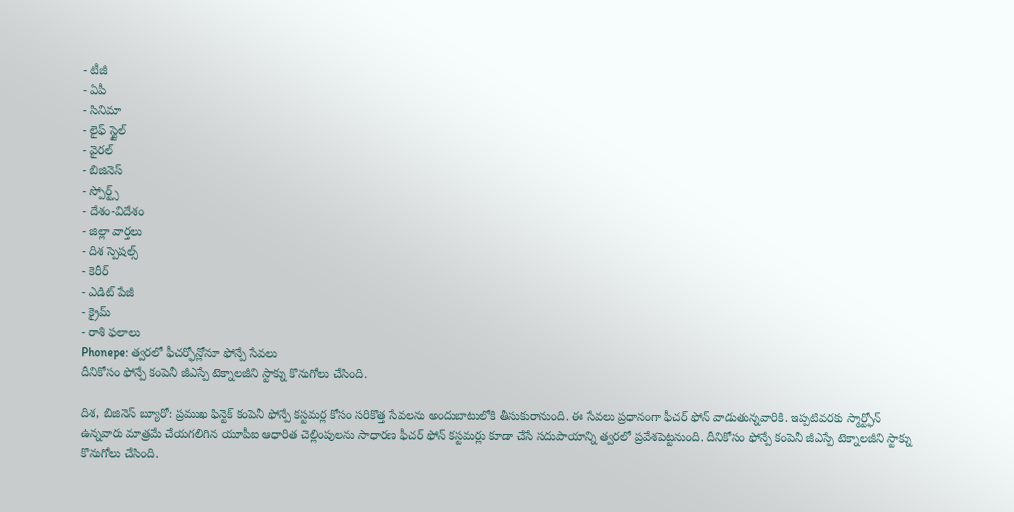- టీజీ
- ఏపీ
- సినిమా
- లైఫ్ స్టైల్
- వైరల్
- బిజినెస్
- స్పోర్ట్స్
- దేశం-విదేశం
- జిల్లా వార్తలు
- దిశ స్పెషల్స్
- కెరీర్
- ఎడిట్ పేజీ
- క్రైమ్
- రాశి ఫలాలు
Phonepe: త్వరలో ఫీచర్ఫోన్లోనూ ఫోన్పే సేవలు
దీనికోసం ఫోన్పే కంపెనీ జీఎస్పే టెక్నాలజీని స్టాక్ను కొనుగోలు చేసింది.

దిశ, బిజినెస్ బ్యూరో: ప్రముఖ ఫిన్టెక్ కంపెనీ ఫోన్పే కస్టమర్ల కోసం సరికొత్త సేవలను అందుబాటులోకి తీసుకురానుంది. ఈ సేవలు ప్రధానంగా ఫీచర్ ఫోన్ వాడుతున్నవారికి. ఇప్పటివరకు స్మార్ట్ఫోన్ ఉన్నవారు మాత్రమే చేయగలిగిన యూపీఐ ఆధారిత చెల్లింపులను సాధారణ ఫీచర్ ఫోన్ కస్టమర్లు కూడా చేసే సదుపాయాన్ని త్వరలో ప్రవేశపెట్టనుంది. దీనికోసం ఫోన్పే కంపెనీ జీఎస్పే టెక్నాలజీని స్టాక్ను కొనుగోలు చేసింది.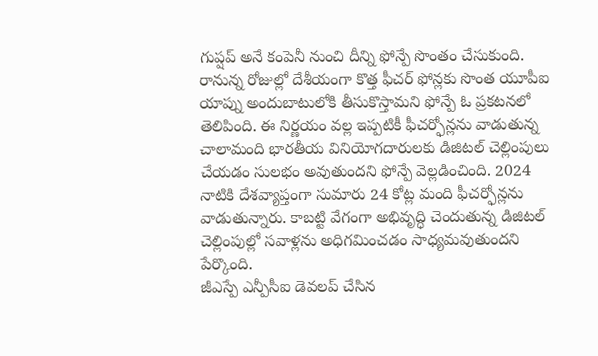గుప్షప్ అనే కంపెనీ నుంచి దీన్ని ఫోన్పే సొంతం చేసుకుంది. రానున్న రోజుల్లో దేశీయంగా కొత్త ఫీచర్ ఫోన్లకు సొంత యూపీఐ యాప్ను అందుబాటులోకి తీసుకొస్తామని ఫోన్పే ఓ ప్రకటనలో తెలిపింది. ఈ నిర్ణయం వల్ల ఇప్పటికీ ఫీచర్ఫోన్లను వాడుతున్న చాలామంది భారతీయ వినియోగదారులకు డిజిటల్ చెల్లింపులు చేయడం సులభం అవుతుందని ఫోన్పే వెల్లడించింది. 2024 నాటికి దేశవ్యాప్తంగా సుమారు 24 కోట్ల మంది ఫీచర్ఫోన్లను వాడుతున్నారు. కాబట్టి వేగంగా అభివృద్ధి చెందుతున్న డిజిటల్ చెల్లింపుల్లో సవాళ్లను అధిగమించడం సాధ్యమవుతుందని పేర్కొంది.
జీఎస్పే ఎన్పీసీఐ డెవలప్ చేసిన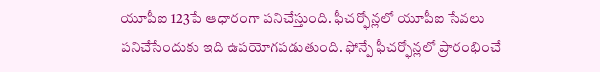యూపీఐ 123పే ఆధారంగా పనిచేస్తుంది. ఫీచర్ఫోన్లలో యూపీఐ సేవలు పనిచేసేందుకు ఇది ఉపయోగపడుతుంది. ఫోన్పే ఫీచర్ఫోన్లలో ప్రారంభించే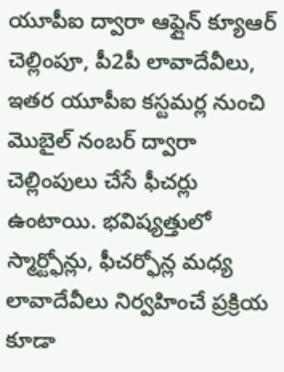యూపీఐ ద్వారా ఆఫ్లైన్ క్యూఆర్ చెల్లింపూ, పీ2పీ లావాదేవీలు, ఇతర యూపీఐ కస్టమర్ల నుంచి మొబైల్ నంబర్ ద్వారా చెల్లింపులు చేసే ఫీచర్లు ఉంటాయి. భవిష్యత్తులో స్మార్ట్ఫోన్లు, ఫీచర్ఫోన్ల మధ్య లావాదేవీలు నిర్వహించే ప్రక్రియ కూడా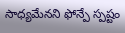సాధ్యమేనని ఫోన్పే స్పష్టం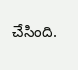చేసింది.